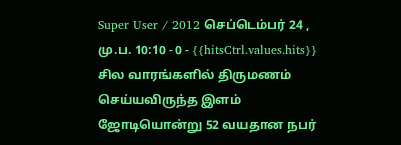Super User / 2012 செப்டெம்பர் 24 , மு.ப. 10:10 - 0 - {{hitsCtrl.values.hits}}
சில வாரங்களில் திருமணம் செய்யவிருந்த இளம் ஜோடியொன்று 52 வயதான நபர்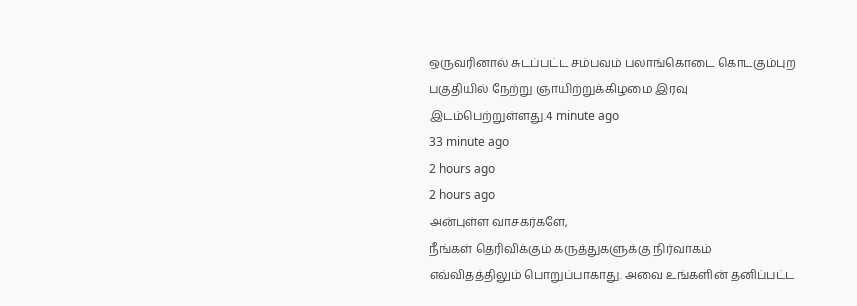ஒருவரினால் சுடப்பட்ட சம்பவம் பலாங்கொடை கொடகும்புற பகுதியில் நேற்று ஞாயிற்றுக்கிழமை இரவு இடம்பெற்றுள்ளது.4 minute ago
33 minute ago
2 hours ago
2 hours ago
அன்புள்ள வாசகர்களே,
நீங்கள் தெரிவிக்கும் கருத்துகளுக்கு நிர்வாகம் எவ்விதத்திலும் பொறுப்பாகாது. அவை உங்களின் தனிப்பட்ட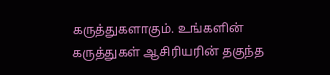கருத்துகளாகும். உங்களின் கருத்துகள் ஆசிரியரின் தகுந்த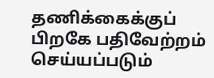தணிக்கைக்குப் பிறகே பதிவேற்றம் செய்யப்படும்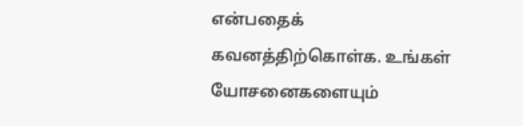என்பதைக் கவனத்திற்கொள்க. உங்கள் யோசனைகளையும்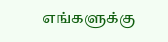எங்களுக்கு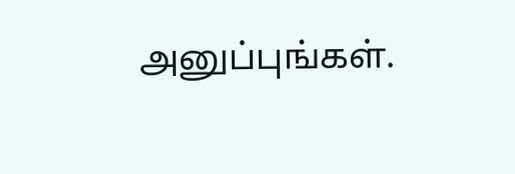அனுப்புங்கள்.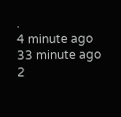.
4 minute ago
33 minute ago
2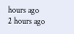hours ago
2 hours ago